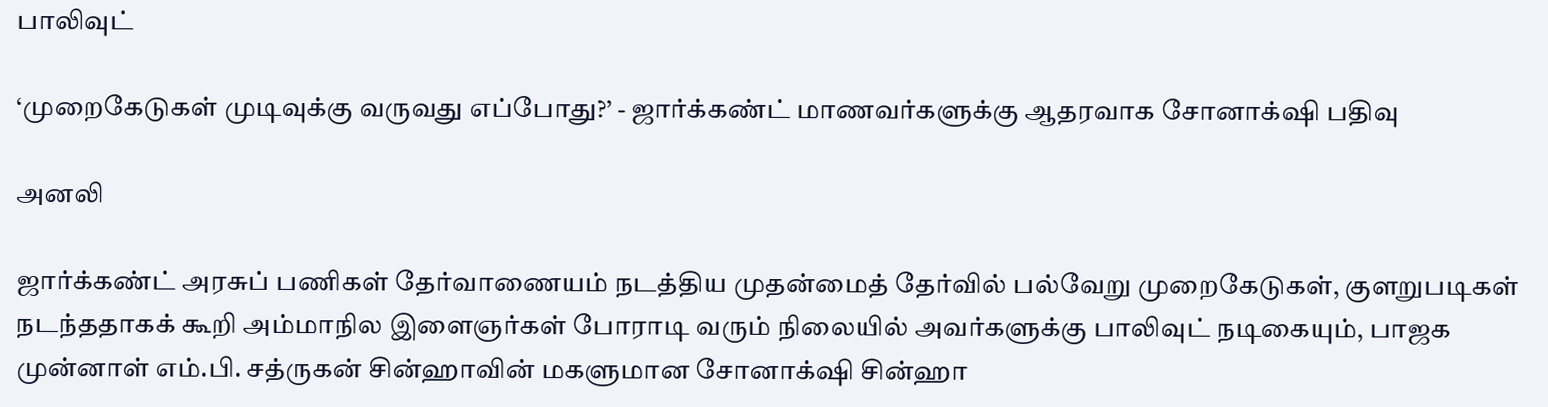பாலிவுட்

‘முறைகேடுகள் முடிவுக்கு வருவது எப்போது?’ - ஜார்க்கண்ட் மாணவர்களுக்கு ஆதரவாக சோனாக்‌ஷி பதிவு

அனலி

ஜார்க்கண்ட் அரசுப் பணிகள் தேர்வாணையம் நடத்திய முதன்மைத் தேர்வில் பல்வேறு முறைகேடுகள், குளறுபடிகள் நடந்ததாகக் கூறி அம்மாநில இளைஞர்கள் போராடி வரும் நிலையில் அவர்களுக்கு பாலிவுட் நடிகையும், பாஜக முன்னாள் எம்.பி. சத்ருகன் சின்ஹாவின் மகளுமான சோனாக்‌ஷி சின்ஹா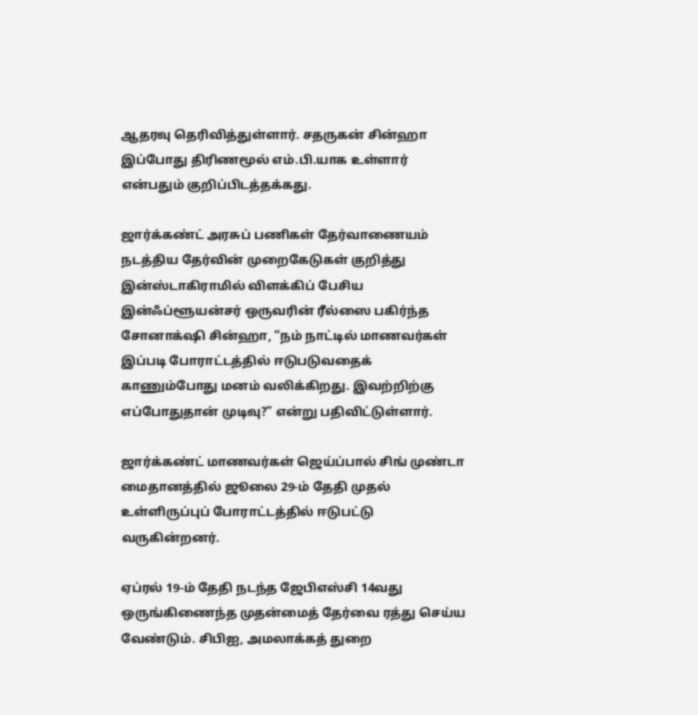ஆதரவு தெரிவித்துள்ளார். சதருகன் சின்ஹா இப்போது திரிணமூல் எம்.பி.யாக உள்ளார் என்பதும் குறிப்பிடத்தக்கது.

ஜார்க்கண்ட் அரசுப் பணிகள் தேர்வாணையம் நடத்திய தேர்வின் முறைகேடுகள் குறித்து இன்ஸ்டாகிராமில் விளக்கிப் பேசிய இன்ஃப்ளூயன்சர் ஒருவரின் ரீல்ஸை பகிர்ந்த சோனாக்‌ஷி சின்ஹா, “நம் நாட்டில் மாணவர்கள் இப்படி போராட்டத்தில் ஈடுபடுவதைக் காணும்போது மனம் வலிக்கிறது. இவற்றிற்கு எப்போதுதான் முடிவு?” என்று பதிவிட்டுள்ளார்.

ஜார்க்கண்ட் மாணவர்கள் ஜெய்ப்பால் சிங் முண்டா மைதானத்தில் ஜூலை 29-ம் தேதி முதல் உள்ளிருப்புப் போராட்டத்தில் ஈடுபட்டு வருகின்றனர்.

ஏப்ரல் 19-ம் தேதி நடந்த ஜேபிஎஸ்சி 14வது ஒருங்கிணைந்த முதன்மைத் தேர்வை ரத்து செய்ய வேண்டும். சிபிஐ, அமலாக்கத் துறை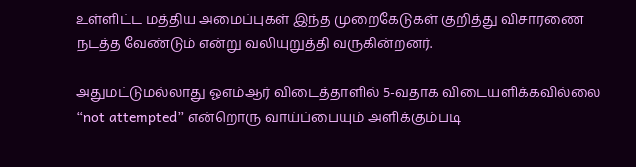உள்ளிட்ட மத்திய அமைப்புகள் இந்த முறைகேடுகள் குறித்து விசாரணை நடத்த வேண்டும் என்று வலியுறுத்தி வருகின்றனர்.

அதுமட்டுமல்லாது ஓஎம்ஆர் விடைத்தாளில் 5-வதாக விடையளிக்கவில்லை “not attempted” என்றொரு வாய்ப்பையும் அளிக்கும்படி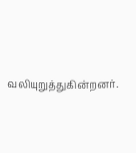வலியுறுத்துகின்றனர்.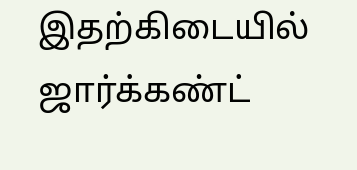இதற்கிடையில் ஜார்க்கண்ட்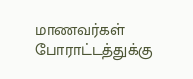மாணவர்கள் போராட்டத்துக்கு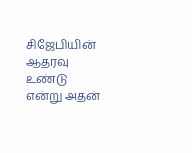சிஜேபியின் ஆதரவு உண்டு என்று அதன்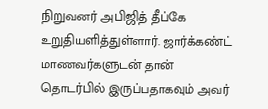நிறுவனர் அபிஜித் தீப்கே உறுதியளித்துள்ளார். ஜார்க்கண்ட் மாணவர்களுடன் தான் தொடர்பில் இருப்பதாகவும் அவர்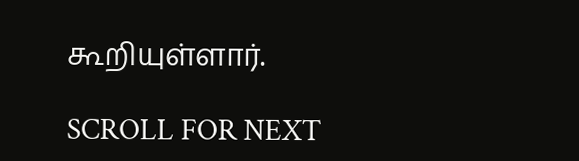கூறியுள்ளார்.

SCROLL FOR NEXT